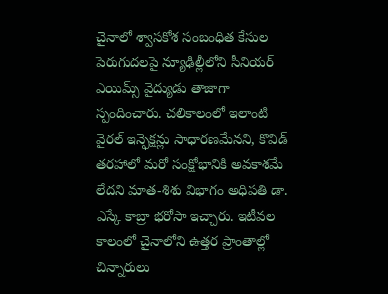చైనాలో శ్వాసకోశ సంబంధిత కేసుల పెరుగుదలపై న్యూఢిల్లీలోని సీనియర్ ఎయిమ్స్ వైద్యుడు తాజాగా స్పందించారు. చలికాలంలో ఇలాంటి వైరల్ ఇన్ఫెక్షన్లు సాధారణమేనని, కొవిడ్ తరహాలో మరో సంక్షోభానికి అవకాశమే లేదని మాత-శిశు విభాగం అధిపతి డా. ఎస్కే కాబ్రా భరోసా ఇచ్చారు. ఇటీవల కాలంలో చైనాలోని ఉత్తర ప్రాంతాల్లో చిన్నారులు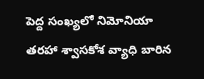పెద్ద సంఖ్యలో నిమోనియా తరహా శ్వాసకోశ వ్యాధి బారిన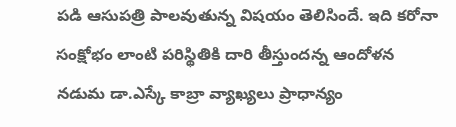పడి ఆసుపత్రి పాలవుతున్న విషయం తెలిసిందే. ఇది కరోనా సంక్షోభం లాంటి పరిస్థితికి దారి తీస్తుందన్న ఆందోళన నడుమ డా.ఎస్కే కాబ్రా వ్యాఖ్యలు ప్రాధాన్యం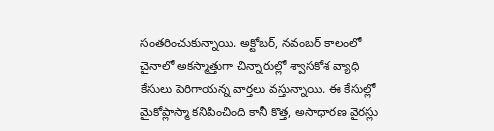సంతరించుకున్నాయి. అక్టోబర్, నవంబర్ కాలంలో చైనాలో అకస్మాత్తుగా చిన్నారుల్లో శ్వాసకోశ వ్యాధి కేసులు పెరిగాయన్న వార్తలు వస్తున్నాయి. ఈ కేసుల్లో మైకోప్లాస్మా కనిపించింది కానీ కొత్త, అసాధారణ వైరస్లు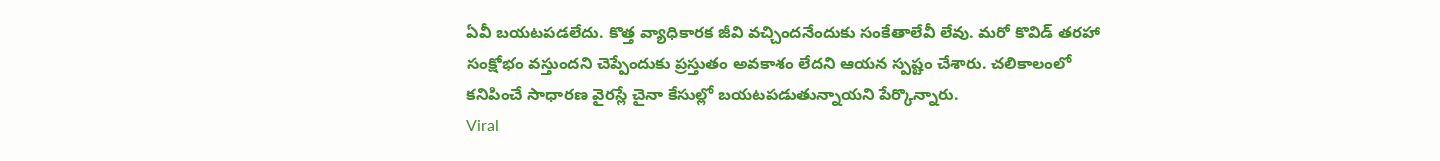ఏవీ బయటపడలేదు. కొత్త వ్యాధికారక జీవి వచ్చిందనేందుకు సంకేతాలేవీ లేవు. మరో కొవిడ్ తరహా సంక్షోభం వస్తుందని చెప్పేందుకు ప్రస్తుతం అవకాశం లేదని ఆయన స్పష్టం చేశారు. చలికాలంలో కనిపించే సాధారణ వైరస్లే చైనా కేసుల్లో బయటపడుతున్నాయని పేర్కొన్నారు.
Viral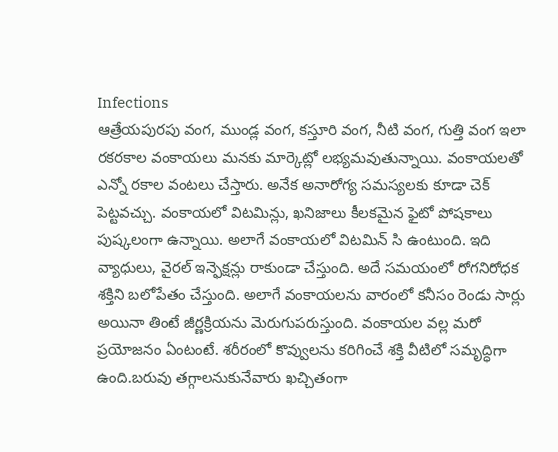Infections
ఆత్రేయపురపు వంగ, ముండ్ల వంగ, కస్తూరి వంగ, నీటి వంగ, గుత్తి వంగ ఇలా రకరకాల వంకాయలు మనకు మార్కెట్లో లభ్యమవుతున్నాయి. వంకాయలతో ఎన్నో రకాల వంటలు చేస్తారు. అనేక అనారోగ్య సమస్యలకు కూడా చెక్ పెట్టవచ్చు. వంకాయలో విటమిన్లు, ఖనిజాలు కీలకమైన ఫైటో పోషకాలు పుష్కలంగా ఉన్నాయి. అలాగే వంకాయలో విటమిన్ సి ఉంటుంది. ఇది వ్యాధులు, వైరల్ ఇన్ఫెక్షన్లు రాకుండా చేస్తుంది. అదే సమయంలో రోగనిరోధక శక్తిని బలోపేతం చేస్తుంది. అలాగే వంకాయలను వారంలో కనీసం రెండు సార్లు అయినా తింటే జీర్ణక్రియను మెరుగుపరుస్తుంది. వంకాయల వల్ల మరో ప్రయోజనం ఏంటంటే. శరీరంలో కొవ్వులను కరిగించే శక్తి వీటిలో సమృద్ధిగా ఉంది.బరువు తగ్గాలనుకునేవారు ఖచ్చితంగా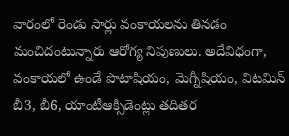వారంలో రెండు సార్లు వంకాయలను తినడం మంచిదంటున్నారు ఆరోగ్య నిపుణులు. అదేవిధంగా, వంకాయలో ఉండే పొటాషియం, మెగ్నీషియం, విటమిన్ బీ3, బీ6, యాంటీఆక్సిడెంట్లు తదితర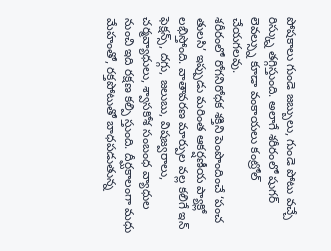పోషకాలు గుండె జబ్బులు, గుండె పోటు వచ్చే రిస్క్ను తగ్గిస్తుంది. అలాగే శరీరంలో షుగర్ లెవల్స్ను కూడా వంకాయలు కంట్రోల్ చేయగలవు.
శరీరంలో రోగనిరోధక శక్తిని పెంపొందించే ‘పంచ తులసి’ ఇప్పుడు మరింత ఆకర్షణీయ ప్యాక్లో లభిస్తోంది. వాతావరణ మార్పుల వల్ల కలిగే ఇన్ ఫెక్షన్స్, దగ్గు, జలుబు, విషజ్వరాలు, చర్మవ్యాధులు, శ్వాసకోశ సంబంధ వ్యాధుల నుంచి ఇది రక్షణ కల్పి స్తుంది. దీర్ఘకాలంగా మధు మేహంతో, రక్తపోటుతో బాధపడుతున్న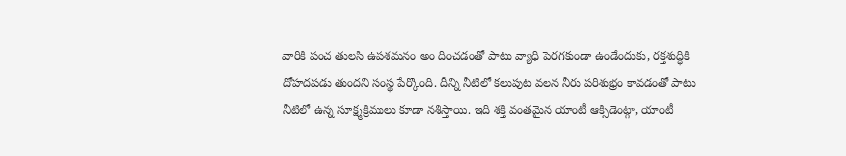వారికి పంచ తులసి ఉపశమనం అం దించడంతో పాటు వ్యాధి పెరగకుండా ఉండేందుకు, రక్తశుద్ధికి దోహదపడు తుందని సంస్థ పేర్కొంది. దీన్ని నీటిలో కలుపుట వలన నీరు పరిశుభ్రం కావడంతో పాటు నీటిలో ఉన్న సూక్ష్మక్రిములు కూడా నశిస్తాయి. ఇది శక్తి వంతమైన యాంటీ ఆక్సిడెంట్గా, యాంటీ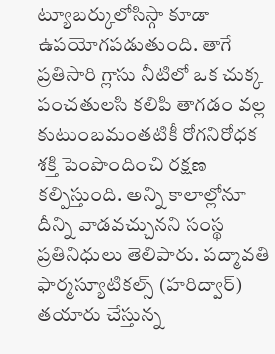ట్యూబర్కులోసిస్గా కూడా ఉపయోగపడుతుంది. తాగే ప్రతిసారి గ్లాసు నీటిలో ఒక చుక్క పంచతులసి కలిపి తాగడం వల్ల కుటుంబమంతటికీ రోగనిరోధక శక్తి పెంపొందించి రక్షణ కల్పిస్తుంది. అన్ని కాలాల్లోనూ దీన్ని వాడవచ్చునని సంస్థ ప్రతినిధులు తెలిపారు. పద్మావతి ఫార్మస్యూటికల్స్ (హరిద్వార్) తయారు చేస్తున్న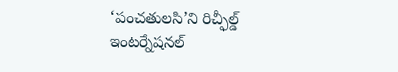‘పంచతులసి’ని రిచ్ఫీల్డ్ ఇంటర్నేషనల్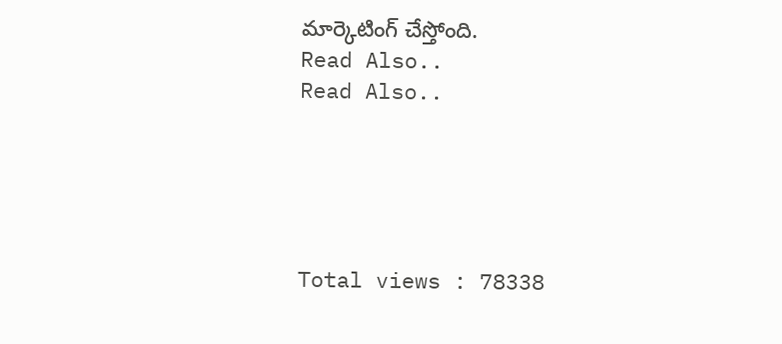మార్కెటింగ్ చేస్తోంది.
Read Also..
Read Also..





Total views : 78338